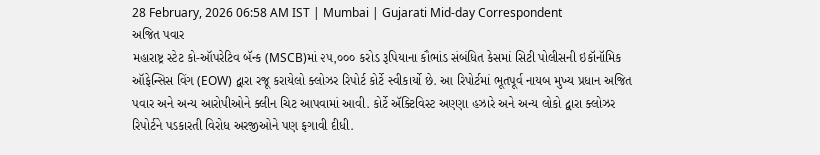28 February, 2026 06:58 AM IST | Mumbai | Gujarati Mid-day Correspondent
અજિત પવાર
મહારાષ્ટ્ર સ્ટેટ કો-ઑપરેટિવ બૅન્ક (MSCB)માં ૨૫,૦૦૦ કરોડ રૂપિયાના કૌભાંડ સંબંધિત કેસમાં સિટી પોલીસની ઇકૉનૉમિક ઑફેન્સિસ વિંગ (EOW) દ્વારા રજૂ કરાયેલો ક્લોઝર રિપોર્ટ કોર્ટે સ્વીકાર્યો છે. આ રિપોર્ટમાં ભૂતપૂર્વ નાયબ મુખ્ય પ્રધાન અજિત પવાર અને અન્ય આરોપીઓને ક્લીન ચિટ આપવામાં આવી. કોર્ટે ઍક્ટિવિસ્ટ અણ્ણા હઝારે અને અન્ય લોકો દ્વારા ક્લોઝર રિપોર્ટને પડકારતી વિરોધ અરજીઓને પણ ફગાવી દીધી.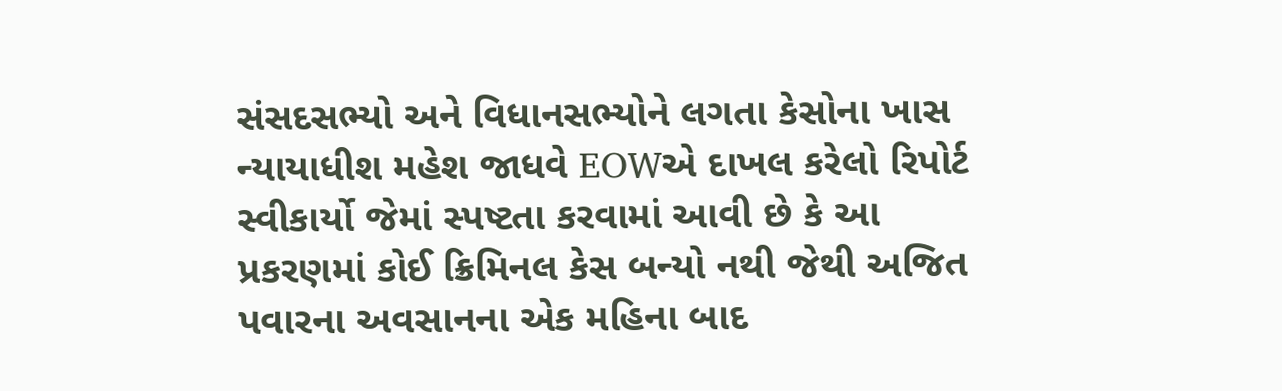સંસદસભ્યો અને વિધાનસભ્યોને લગતા કેસોના ખાસ ન્યાયાધીશ મહેશ જાધવે EOWએ દાખલ કરેલો રિપોર્ટ સ્વીકાર્યો જેમાં સ્પષ્ટતા કરવામાં આવી છે કે આ પ્રકરણમાં કોઈ ક્રિમિનલ કેસ બન્યો નથી જેથી અજિત પવારના અવસાનના એક મહિના બાદ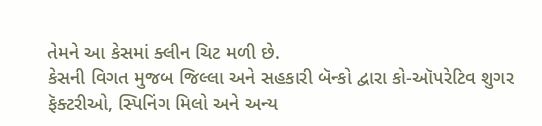તેમને આ કેસમાં ક્લીન ચિટ મળી છે.
કેસની વિગત મુજબ જિલ્લા અને સહકારી બૅન્કો દ્વારા કો-ઑપરેટિવ શુગર ફૅક્ટરીઓ, સ્પિનિંગ મિલો અને અન્ય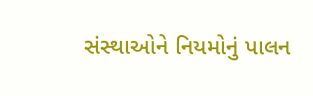સંસ્થાઓને નિયમોનું પાલન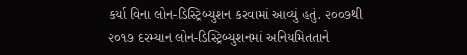કર્યા વિના લોન-ડિસ્ટ્રિબ્યુશન કરવામાં આવ્યું હતું. ૨૦૦૭થી ૨૦૧૭ દરમ્યાન લોન-ડિસ્ટ્રિબ્યુશનમાં અનિયમિતતાને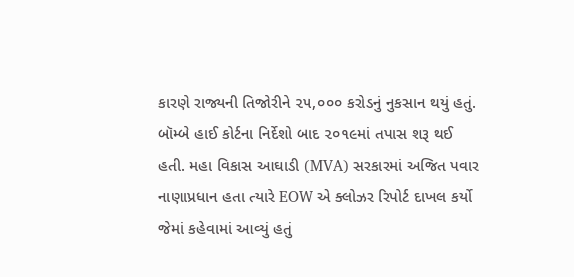કારણે રાજ્યની તિજોરીને ૨૫,૦૦૦ કરોડનું નુકસાન થયું હતું. બૉમ્બે હાઈ કોર્ટના નિર્દેશો બાદ ૨૦૧૯માં તપાસ શરૂ થઈ હતી. મહા વિકાસ આઘાડી (MVA) સરકારમાં અજિત પવાર નાણાપ્રધાન હતા ત્યારે EOW એ ક્લોઝર રિપોર્ટ દાખલ કર્યો જેમાં કહેવામાં આવ્યું હતું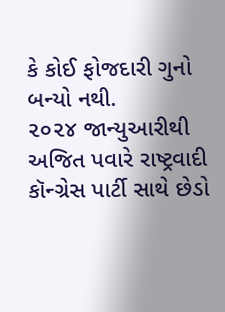કે કોઈ ફોજદારી ગુનો બન્યો નથી.
૨૦૨૪ જાન્યુઆરીથી અજિત પવારે રાષ્ટ્રવાદી કૉન્ગ્રેસ પાર્ટી સાથે છેડો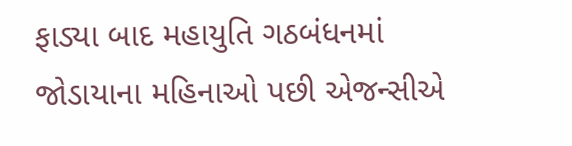ફાડ્યા બાદ મહાયુતિ ગઠબંધનમાં જોડાયાના મહિનાઓ પછી એજન્સીએ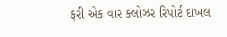ફરી એક વાર ક્લોઝર રિપોર્ટ દાખલ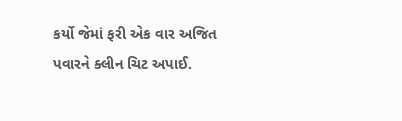કર્યો જેમાં ફરી એક વાર અજિત પવારને ક્લીન ચિટ અપાઈ.